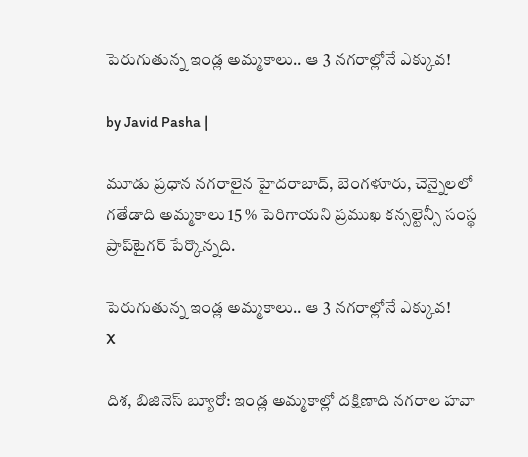పెరుగుతున్న ఇండ్ల అమ్మకాలు.. ఆ 3 నగరాల్లోనే ఎక్కువ!

by Javid Pasha |

మూడు ప్రధాన నగరాలైన హైదరాబాద్, బెంగళూరు, చెన్నైలలో గతేడాది అమ్మకాలు 15 % పెరిగాయని ప్రముఖ కన్సల్టెన్సీ సంస్థ ప్రాప్‌టైగర్ పేర్కొన్నది.

పెరుగుతున్న ఇండ్ల అమ్మకాలు.. ఆ 3 నగరాల్లోనే ఎక్కువ!
X

దిశ, బిజినెస్ బ్యూరో: ఇండ్ల అమ్మకాల్లో దక్షిణాది నగరాల హవా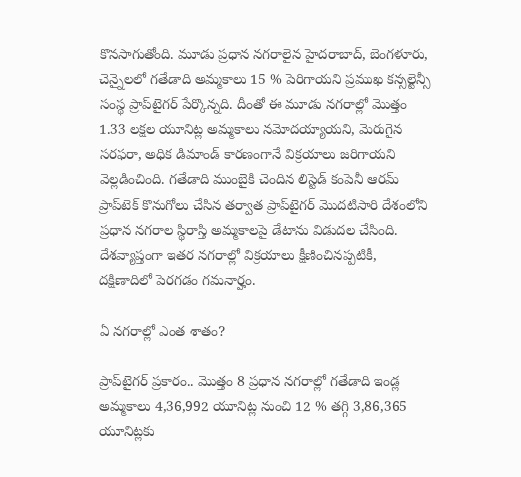కొనసాగుతోంది. మూడు ప్రధాన నగరాలైన హైదరాబాద్, బెంగళూరు, చెన్నైలలో గతేడాది అమ్మకాలు 15 % పెరిగాయని ప్రముఖ కన్సల్టెన్సీ సంస్థ ప్రాప్‌టైగర్ పేర్కొన్నది. దీంతో ఈ మూడు నగరాల్లో మొత్తం 1.33 లక్షల యూనిట్ల అమ్మకాలు నమోదయ్యాయని, మెరుగైన సరఫరా, అధిక డిమాండ్ కారణంగానే విక్రయాలు జరిగాయని వెల్లడించింది. గతేడాది ముంబైకి చెందిన లిస్టెడ్ కంపెనీ ఆరమ్ ప్రాప్‌టెక్ కొనుగోలు చేసిన తర్వాత ప్రాప్‌టైగర్ మొదటిసారి దేశంలోని ప్రధాన నగరాల స్థిరాస్తి అమ్మకాలపై డేటాను విడుదల చేసింది. దేశవ్యాప్తంగా ఇతర నగరాల్లో విక్రయాలు క్షీణించినప్పటికీ, దక్షిణాదిలో పెరగడం గమనార్హం.

ఏ నగరాల్లో ఎంత శాతం?

ప్రాప్‌టైగర్ ప్రకారం.. మొత్తం 8 ప్రధాన నగరాల్లో గతేడాది ఇండ్ల అమ్మకాలు 4,36,992 యూనిట్ల నుంచి 12 % తగ్గి 3,86,365 యూనిట్లకు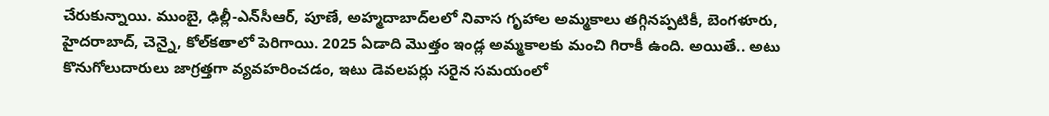చేరుకున్నాయి. ముంబై, ఢిల్లీ-ఎన్‌సీఆర్, పూణే, అహ్మదాబాద్‌లలో నివాస గృహాల అమ్మకాలు తగ్గినప్పటికీ, బెంగళూరు, హైదరాబాద్, చెన్నై, కోల్‌కతాలో పెరిగాయి. 2025 ఏడాది మొత్తం ఇండ్ల అమ్మకాలకు మంచి గిరాకీ ఉంది. అయితే.. అటు కొనుగోలుదారులు జాగ్రత్తగా వ్యవహరించడం, ఇటు డెవలపర్లు సరైన సమయంలో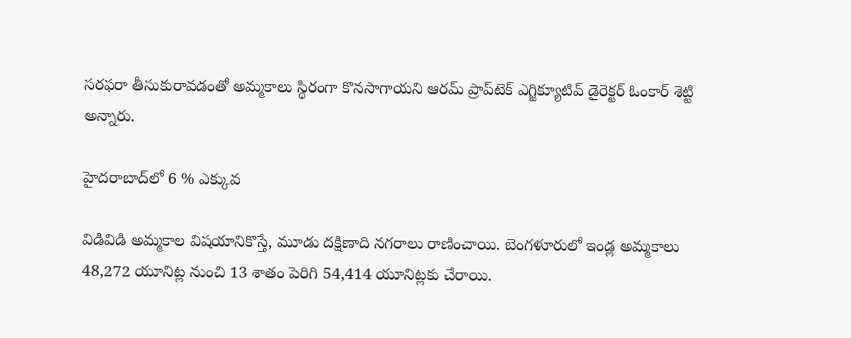సరఫరా తీసుకురావడంతో అమ్మకాలు స్థిరంగా కొనసాగాయని ఆరమ్ ప్రాప్‌టెక్ ఎగ్జిక్యూటివ్ డైరెక్టర్ ఓంకార్ శెట్టి అన్నారు.

హైదరాబాద్‌లో 6 % ఎక్కువ

విడివిడి అమ్మకాల విషయానికొస్తే, మూడు దక్షిణాది నగరాలు రాణించాయి. బెంగళూరులో ఇండ్ల అమ్మకాలు 48,272 యూనిట్ల నుంచి 13 శాతం పెరిగి 54,414 యూనిట్లకు చేరాయి.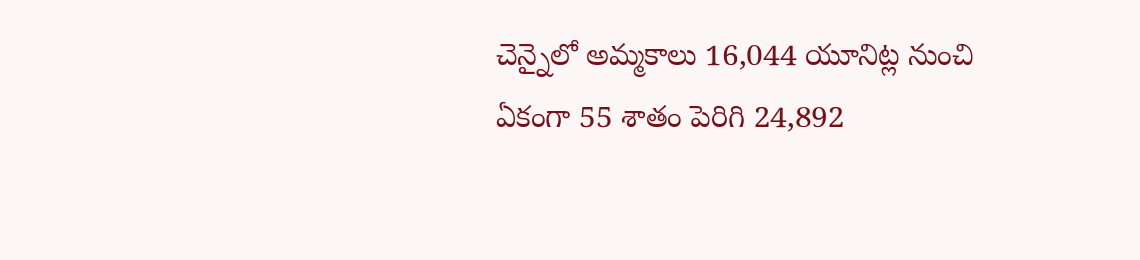చెన్నైలో అమ్మకాలు 16,044 యూనిట్ల నుంచి ఏకంగా 55 శాతం పెరిగి 24,892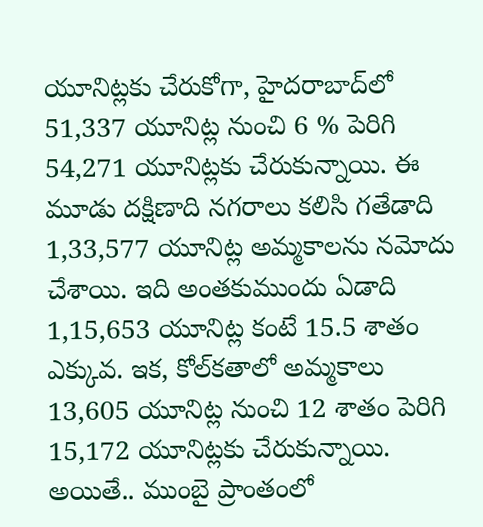యూనిట్లకు చేరుకోగా, హైదరాబాద్‌లో 51,337 యూనిట్ల నుంచి 6 % పెరిగి 54,271 యూనిట్లకు చేరుకున్నాయి. ఈ మూడు దక్షిణాది నగరాలు కలిసి గతేడాది 1,33,577 యూనిట్ల అమ్మకాలను నమోదు చేశాయి. ఇది అంతకుముందు ఏడాది 1,15,653 యూనిట్ల కంటే 15.5 శాతం ఎక్కువ. ఇక, కోల్‌కతాలో అమ్మకాలు 13,605 యూనిట్ల నుంచి 12 శాతం పెరిగి 15,172 యూనిట్లకు చేరుకున్నాయి. అయితే.. ముంబై ప్రాంతంలో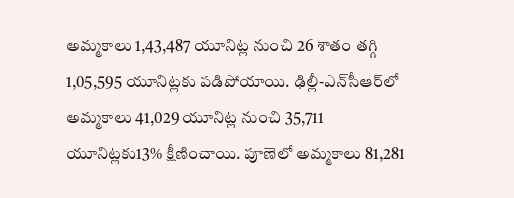అమ్మకాలు 1,43,487 యూనిట్ల నుంచి 26 శాతం తగ్గి 1,05,595 యూనిట్లకు పడిపోయాయి. ఢిల్లీ-ఎన్‌సీఆర్‌లో అమ్మకాలు 41,029 యూనిట్ల నుంచి 35,711 యూనిట్లకు13% క్షీణించాయి. పూణెలో అమ్మకాలు 81,281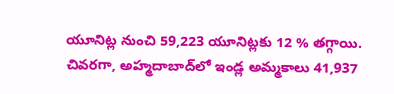యూనిట్ల నుంచి 59,223 యూనిట్లకు 12 % తగ్గాయి. చివరగా, అహ్మదాబాద్‌లో ఇండ్ల అమ్మకాలు 41,937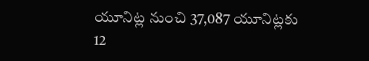యూనిట్ల నుంచి 37,087 యూనిట్లకు 12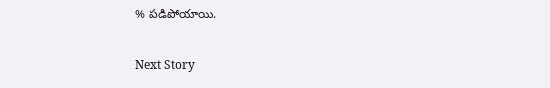% పడిపోయాయి.

Next Story